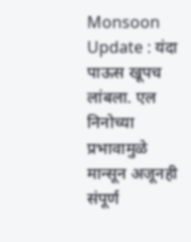Monsoon Update : यंदा पाऊस खूपच लांबला. एल निनोच्या प्रभावामुळे मान्सून अजूनही संपूर्ण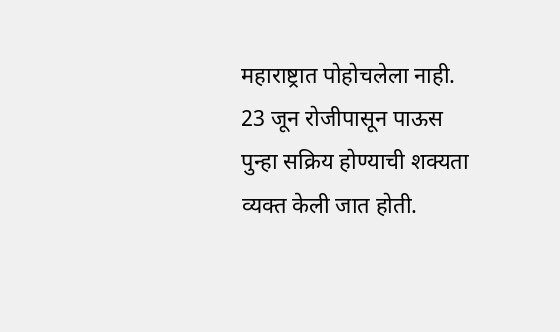महाराष्ट्रात पोहोचलेला नाही. 23 जून रोजीपासून पाऊस पुन्हा सक्रिय होण्याची शक्यता व्यक्त केली जात होती.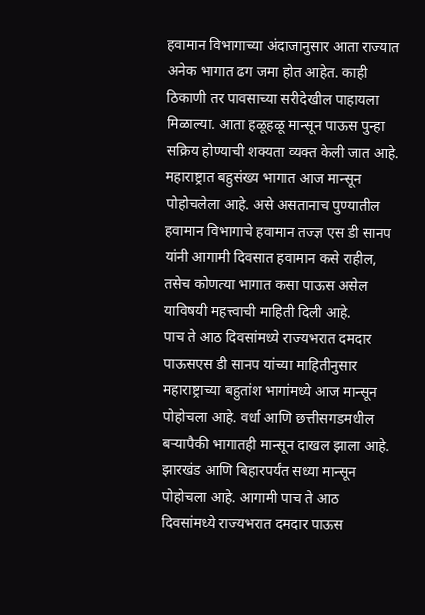हवामान विभागाच्या अंदाजानुसार आता राज्यात अनेक भागात ढग जमा होत आहेत. काही ठिकाणी तर पावसाच्या सरीदेखील पाहायला मिळाल्या. आता हळूहळू मान्सून पाऊस पुन्हा सक्रिय होण्याची शक्यता व्यक्त केली जात आहे. महाराष्ट्रात बहुसंख्य भागात आज मान्सून पोहोचलेला आहे. असे असतानाच पुण्यातील हवामान विभागाचे हवामान तज्ज्ञ एस डी सानप यांनी आगामी दिवसात हवामान कसे राहील, तसेच कोणत्या भागात कसा पाऊस असेल याविषयी महत्त्वाची माहिती दिली आहे.
पाच ते आठ दिवसांमध्ये राज्यभरात दमदार पाऊसएस डी सानप यांच्या माहितीनुसार महाराष्ट्राच्या बहुतांश भागांमध्ये आज मान्सून पोहोचला आहे. वर्धा आणि छत्तीसगडमधील बऱ्यापैकी भागातही मान्सून दाखल झाला आहे. झारखंड आणि बिहारपर्यंत सध्या मान्सून पोहोचला आहे. आगामी पाच ते आठ दिवसांमध्ये राज्यभरात दमदार पाऊस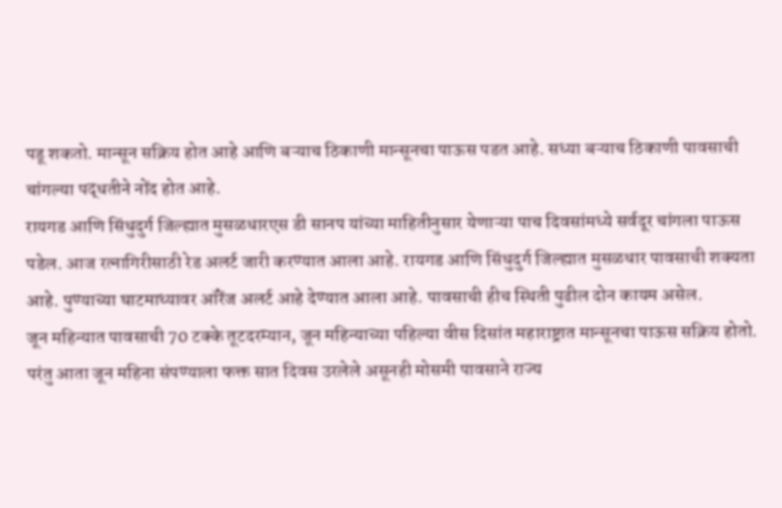पडू शकतो. मान्सून सक्रिय होत आहे आणि बऱ्याच ठिकाणी मान्सूनचा पाऊस पडत आहे. सध्या बऱ्याच ठिकाणी पावसाची चांगल्या पद्धतीने नोंद होत आहे.
रायगड आणि सिंधुदुर्ग जिल्ह्यात मुसळधारएस डी सानप यांच्या माहितीनुसार येणाऱ्या पाच दिवसांमध्ये सर्वदूर चांगला पाऊस पडेल. आज रत्नागिरीसाठी रेड अलर्ट जारी करण्यात आला आहे. रायगड आणि सिंधुदुर्ग जिल्ह्यात मुसळधार पावसाची शक्यता आहे. पुण्याच्या घाटमाथ्यावर ऑरेंज अलर्ट आहे देण्यात आला आहे. पावसाची हीच स्थिती पुढील दोन कायम असेल.
जून महिन्यात पावसाची 70 टक्के तूटदरम्यान, जून महिन्याच्या पहिल्या वीस दिसांत महाराष्ट्रात मान्सूनचा पाऊस सक्रिय होतो. परंतु आता जून महिना संपण्याला फक्त सात दिवस उरलेले असूनही मोसमी पावसाने राज्य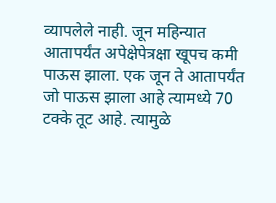व्यापलेले नाही. जून महिन्यात आतापर्यंत अपेक्षेपेत्रक्षा खूपच कमी पाऊस झाला. एक जून ते आतापर्यंत जो पाऊस झाला आहे त्यामध्ये 70 टक्के तूट आहे. त्यामुळे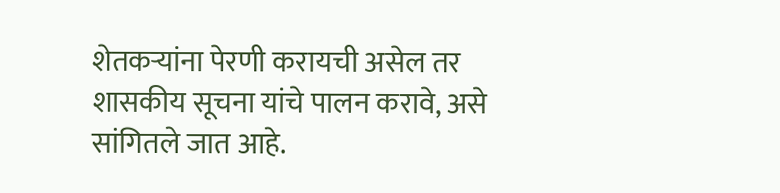शेतकऱ्यांना पेरणी करायची असेल तर शासकीय सूचना यांचे पालन करावे, असे सांगितले जात आहे.